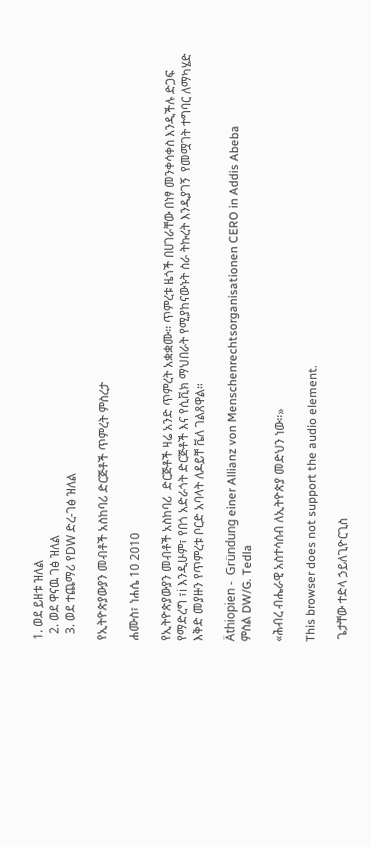1. ወደ ይዘቱ ዝለል
  2. ወደ ዋናዉ ገፅ ዝለል
  3. ወደ ተጨማሪ የDW ድረ-ገፅ ዝለል

የኢትዮጵያውያን መብቶች አስከባሪ ድርጅቶች ጥምረት ምስረታ

ሐሙስ፣ ነሐሴ 10 2010

የኢትዮጵያውያን መብቶች አስከባሪ  ድርጅቶች ዛሬ አንድ ጥምረት አቋቋሙ። ጥምረቱ ዜጎች በሀገራቸው በነፃ መንቀሳቀስ እንዲችሉ ድጋፍ የማድረግ ፣i እንዲሁም፣ የበጎ አድራጎት ድርጅቶች እና የሲቪክ ማህበራት የሚያከናውኑት ስራ ትኩረት እንዲያገኝ  የመሟገት ተግባር ለማካሄድ እቅድ መያዙን የጥምረቱ ቦርድ አባላት ለዶይቸ ቬለ ገልጸዋል።

Äthiopien -  Gründung einer Allianz von Menschenrechtsorganisationen CERO in Addis Abeba
ምስል DW/G. Tedla

«ሕብረ ብሔራዊ አስተሳሰብ ለኢትዮጵያ መድህን ነው።»

This browser does not support the audio element.

 ጌታቸው ተድላ ኃይለጊዮርጊስ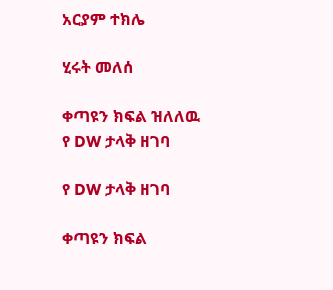አርያም ተክሌ

ሂሩት መለሰ

ቀጣዩን ክፍል ዝለለዉ የ DW ታላቅ ዘገባ

የ DW ታላቅ ዘገባ

ቀጣዩን ክፍል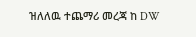ዝለለዉ ተጨማሪ መረጃ ከ DW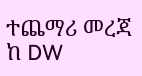ተጨማሪ መረጃ ከ DW